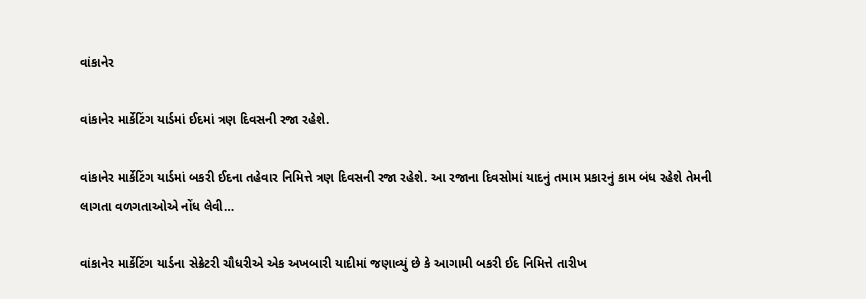વાંકાનેર

વાંકાનેર માર્કેટિંગ યાર્ડમાં ઈદમાં ત્રણ દિવસની રજા રહેશે.

વાંકાનેર માર્કેટિંગ યાર્ડમાં બકરી ઈદના તહેવાર નિમિત્તે ત્રણ દિવસની રજા રહેશે. આ રજાના દિવસોમાં યાદનું તમામ પ્રકારનું કામ બંધ રહેશે તેમની લાગતા વળગતાઓએ નોંધ લેવી…

વાંકાનેર માર્કેટિંગ યાર્ડના સેક્રેટરી ચૌધરીએ એક અખબારી યાદીમાં જણાવ્યું છે કે આગામી બકરી ઈદ નિમિત્તે તારીખ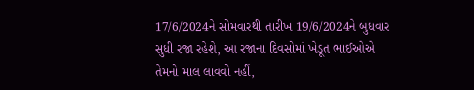17/6/2024ને સોમવારથી તારીખ 19/6/2024ને બુધવાર સુધી રજા રહેશે, આ રજાના દિવસોમાં ખેડૂત ભાઈઓએ તેમનો માલ લાવવો નહીં,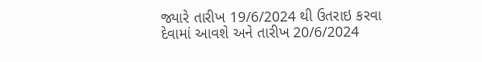જ્યારે તારીખ 19/6/2024 થી ઉતરાઇ કરવા દેવામાં આવશે અને તારીખ 20/6/2024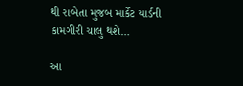થી રાબેતા મુજબ માર્કેટ યાર્ડની કામગીરી ચાલુ થશે…

આ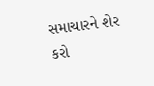સમાચારને શેર કરો